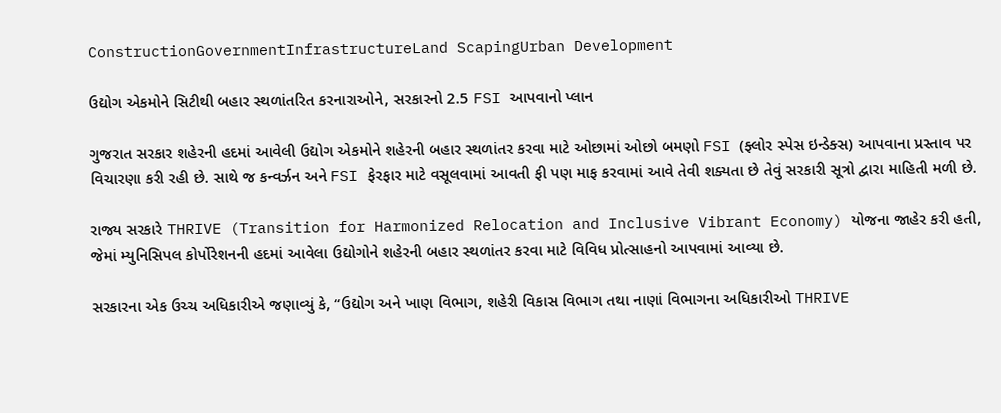ConstructionGovernmentInfrastructureLand ScapingUrban Development

ઉદ્યોગ એકમોને સિટીથી બહાર સ્થળાંતરિત કરનારાઓને, સરકારનો 2.5 FSI આપવાનો પ્લાન

ગુજરાત સરકાર શહેરની હદમાં આવેલી ઉદ્યોગ એકમોને શહેરની બહાર સ્થળાંતર કરવા માટે ઓછામાં ઓછો બમણો FSI (ફ્લોર સ્પેસ ઇન્ડેક્સ) આપવાના પ્રસ્તાવ પર વિચારણા કરી રહી છે. સાથે જ કન્વર્ઝન અને FSI ફેરફાર માટે વસૂલવામાં આવતી ફી પણ માફ કરવામાં આવે તેવી શક્યતા છે તેવું સરકારી સૂત્રો દ્વારા માહિતી મળી છે.

રાજ્ય સરકારે THRIVE (Transition for Harmonized Relocation and Inclusive Vibrant Economy) યોજના જાહેર કરી હતી, જેમાં મ્યુનિસિપલ કોર્પોરેશનની હદમાં આવેલા ઉદ્યોગોને શહેરની બહાર સ્થળાંતર કરવા માટે વિવિધ પ્રોત્સાહનો આપવામાં આવ્યા છે.

સરકારના એક ઉચ્ચ અધિકારીએ જણાવ્યું કે, “ઉદ્યોગ અને ખાણ વિભાગ, શહેરી વિકાસ વિભાગ તથા નાણાં વિભાગના અધિકારીઓ THRIVE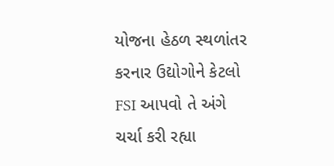યોજના હેઠળ સ્થળાંતર કરનાર ઉદ્યોગોને કેટલો FSI આપવો તે અંગે ચર્ચા કરી રહ્યા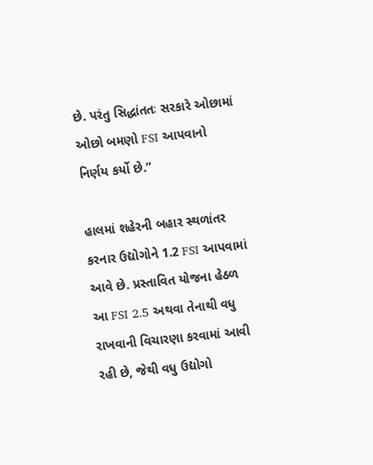છે. પરંતુ સિદ્ધાંતતઃ સરકારે ઓછામાં ઓછો બમણો FSI આપવાનો નિર્ણય કર્યો છે.”

હાલમાં શહેરની બહાર સ્થળાંતર કરનાર ઉદ્યોગોને 1.2 FSI આપવામાં આવે છે. પ્રસ્તાવિત યોજના હેઠળ આ FSI 2.5 અથવા તેનાથી વધુ રાખવાની વિચારણા કરવામાં આવી રહી છે, જેથી વધુ ઉદ્યોગો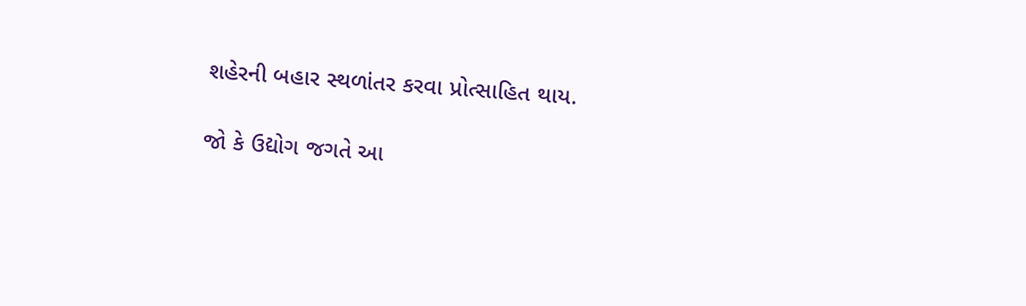શહેરની બહાર સ્થળાંતર કરવા પ્રોત્સાહિત થાય.

જો કે ઉદ્યોગ જગતે આ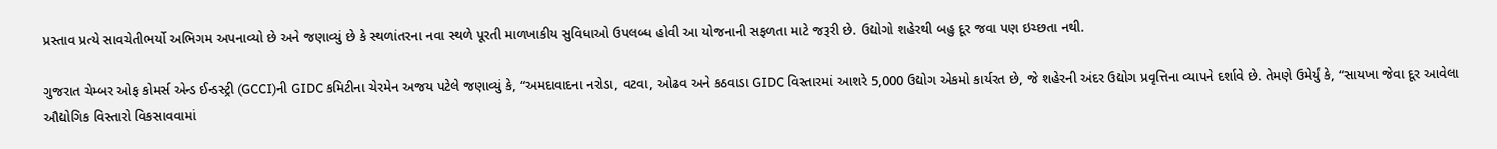પ્રસ્તાવ પ્રત્યે સાવચેતીભર્યો અભિગમ અપનાવ્યો છે અને જણાવ્યું છે કે સ્થળાંતરના નવા સ્થળે પૂરતી માળખાકીય સુવિધાઓ ઉપલબ્ધ હોવી આ યોજનાની સફળતા માટે જરૂરી છે. ઉદ્યોગો શહેરથી બહુ દૂર જવા પણ ઇચ્છતા નથી.

ગુજરાત ચેમ્બર ઓફ કોમર્સ એન્ડ ઈન્ડસ્ટ્રી (GCCI)ની GIDC કમિટીના ચેરમેન અજય પટેલે જણાવ્યું કે, “અમદાવાદના નરોડા, વટવા, ઓઢવ અને કઠવાડા GIDC વિસ્તારમાં આશરે 5,000 ઉદ્યોગ એકમો કાર્યરત છે, જે શહેરની અંદર ઉદ્યોગ પ્રવૃત્તિના વ્યાપને દર્શાવે છે. તેમણે ઉમેર્યું કે, “સાયખા જેવા દૂર આવેલા ઔદ્યોગિક વિસ્તારો વિકસાવવામાં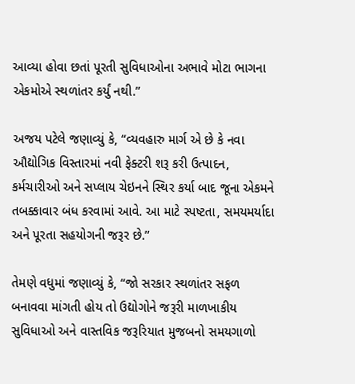આવ્યા હોવા છતાં પૂરતી સુવિધાઓના અભાવે મોટા ભાગના એકમોએ સ્થળાંતર કર્યું નથી.”

અજય પટેલે જણાવ્યું કે, “વ્યવહારુ માર્ગ એ છે કે નવા ઔદ્યોગિક વિસ્તારમાં નવી ફેક્ટરી શરૂ કરી ઉત્પાદન, કર્મચારીઓ અને સપ્લાય ચેઇનને સ્થિર કર્યા બાદ જૂના એકમને તબક્કાવાર બંધ કરવામાં આવે. આ માટે સ્પષ્ટતા, સમયમર્યાદા અને પૂરતા સહયોગની જરૂર છે.”

તેમણે વધુમાં જણાવ્યું કે, “જો સરકાર સ્થળાંતર સફળ બનાવવા માંગતી હોય તો ઉદ્યોગોને જરૂરી માળખાકીય સુવિધાઓ અને વાસ્તવિક જરૂરિયાત મુજબનો સમયગાળો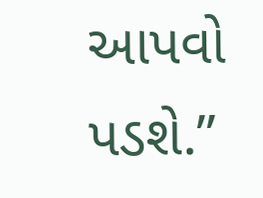આપવો પડશે.”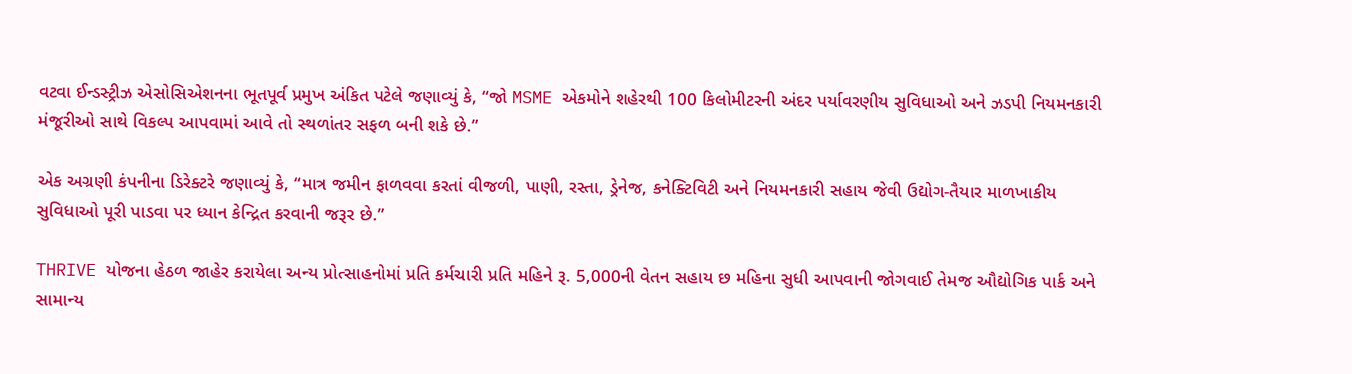વટવા ઈન્ડસ્ટ્રીઝ એસોસિએશનના ભૂતપૂર્વ પ્રમુખ અંકિત પટેલે જણાવ્યું કે, “જો MSME એકમોને શહેરથી 100 કિલોમીટરની અંદર પર્યાવરણીય સુવિધાઓ અને ઝડપી નિયમનકારી મંજૂરીઓ સાથે વિકલ્પ આપવામાં આવે તો સ્થળાંતર સફળ બની શકે છે.”

એક અગ્રણી કંપનીના ડિરેક્ટરે જણાવ્યું કે, “માત્ર જમીન ફાળવવા કરતાં વીજળી, પાણી, રસ્તા, ડ્રેનેજ, કનેક્ટિવિટી અને નિયમનકારી સહાય જેવી ઉદ્યોગ-તૈયાર માળખાકીય સુવિધાઓ પૂરી પાડવા પર ધ્યાન કેન્દ્રિત કરવાની જરૂર છે.”

THRIVE યોજના હેઠળ જાહેર કરાયેલા અન્ય પ્રોત્સાહનોમાં પ્રતિ કર્મચારી પ્રતિ મહિને રૂ. 5,000ની વેતન સહાય છ મહિના સુધી આપવાની જોગવાઈ તેમજ ઔદ્યોગિક પાર્ક અને સામાન્ય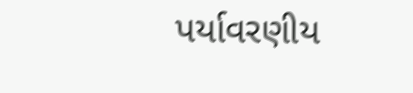પર્યાવરણીય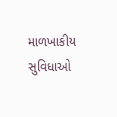માળખાકીય સુવિધાઓ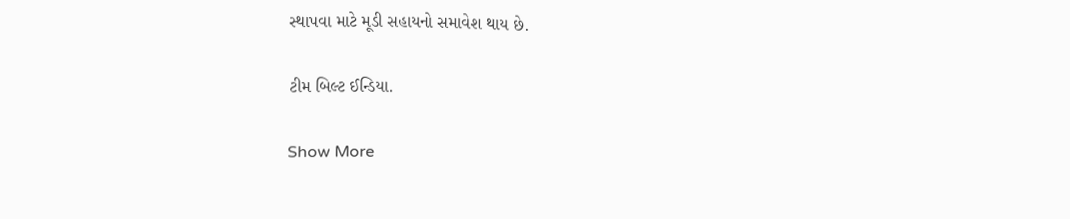સ્થાપવા માટે મૂડી સહાયનો સમાવેશ થાય છે.

ટીમ બિલ્ટ ઈન્ડિયા.

Show More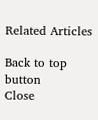Related Articles

Back to top button
Close